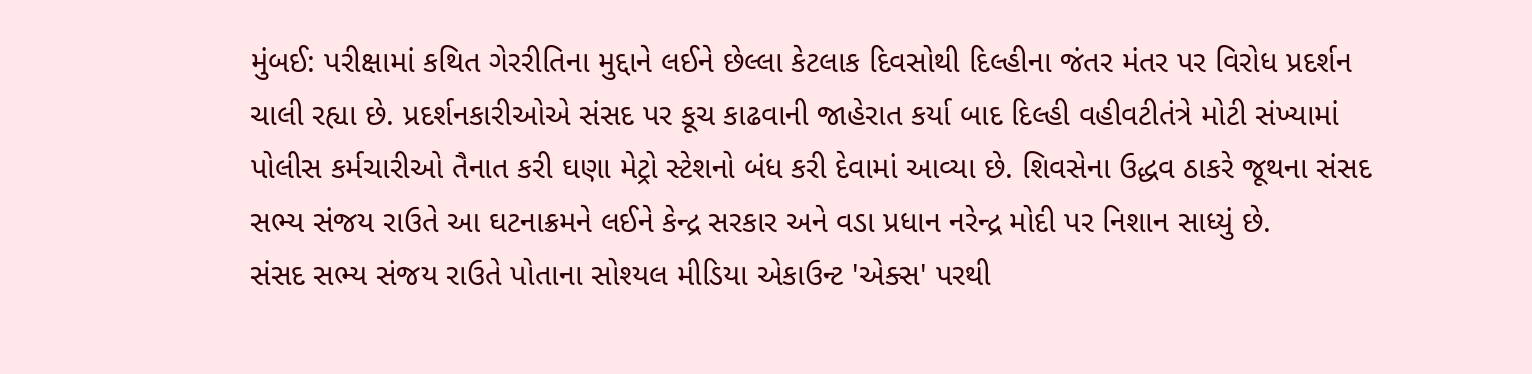મુંબઈ: પરીક્ષામાં કથિત ગેરરીતિના મુદ્દાને લઈને છેલ્લા કેટલાક દિવસોથી દિલ્હીના જંતર મંતર પર વિરોધ પ્રદર્શન ચાલી રહ્યા છે. પ્રદર્શનકારીઓએ સંસદ પર કૂચ કાઢવાની જાહેરાત કર્યા બાદ દિલ્હી વહીવટીતંત્રે મોટી સંખ્યામાં પોલીસ કર્મચારીઓ તૈનાત કરી ઘણા મેટ્રો સ્ટેશનો બંધ કરી દેવામાં આવ્યા છે. શિવસેના ઉદ્ધવ ઠાકરે જૂથના સંસદ સભ્ય સંજય રાઉતે આ ઘટનાક્રમને લઈને કેન્દ્ર સરકાર અને વડા પ્રધાન નરેન્દ્ર મોદી પર નિશાન સાધ્યું છે.
સંસદ સભ્ય સંજય રાઉતે પોતાના સોશ્યલ મીડિયા એકાઉન્ટ 'એક્સ' પરથી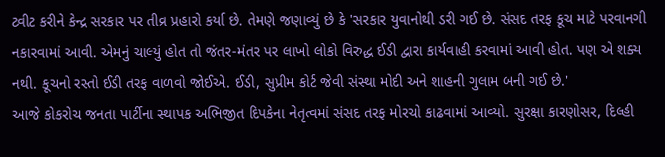ટ્વીટ કરીને કેન્દ્ર સરકાર પર તીવ્ર પ્રહારો કર્યા છે. તેમણે જણાવ્યું છે કે 'સરકાર યુવાનોથી ડરી ગઈ છે. સંસદ તરફ કૂચ માટે પરવાનગી નકારવામાં આવી. એમનું ચાલ્યું હોત તો જંતર-મંતર પર લાખો લોકો વિરુદ્ધ ઈડી દ્વારા કાર્યવાહી કરવામાં આવી હોત. પણ એ શક્ય નથી. કૂચનો રસ્તો ઈડી તરફ વાળવો જોઈએ. ઈડી, સુપ્રીમ કોર્ટ જેવી સંસ્થા મોદી અને શાહની ગુલામ બની ગઈ છે.'
આજે કોકરોચ જનતા પાર્ટીના સ્થાપક અભિજીત દિપકેના નેતૃત્વમાં સંસદ તરફ મોરચો કાઢવામાં આવ્યો. સુરક્ષા કારણોસર, દિલ્હી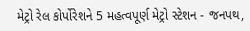મેટ્રો રેલ કોર્પોરેશને 5 મહત્વપૂર્ણ મેટ્રો સ્ટેશન - જનપથ,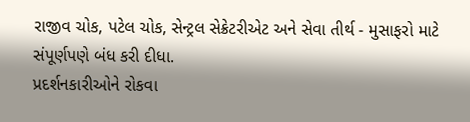રાજીવ ચોક, પટેલ ચોક, સેન્ટ્રલ સેક્રેટરીએટ અને સેવા તીર્થ - મુસાફરો માટે સંપૂર્ણપણે બંધ કરી દીધા.
પ્રદર્શનકારીઓને રોકવા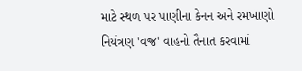માટે સ્થળ પર પાણીના કેનન અને રમખાણો નિયંત્રણ 'વજ્ર' વાહનો તૈનાત કરવામાં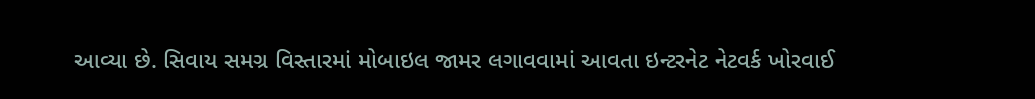આવ્યા છે. સિવાય સમગ્ર વિસ્તારમાં મોબાઇલ જામર લગાવવામાં આવતા ઇન્ટરનેટ નેટવર્ક ખોરવાઈ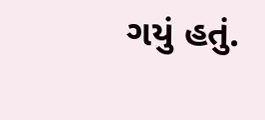ગયું હતું.